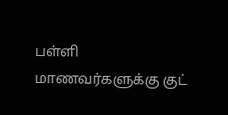பள்ளி மாணவர்களுக்கு குட்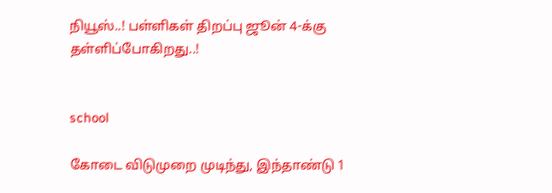நியூஸ்..! பள்ளிகள் திறப்பு ஜூன் 4-க்கு தள்ளிப்போகிறது..!


school

கோடை விடுமுறை முடிந்து, இந்தாண்டு 1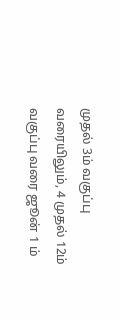முதல் 3ம் வகுப்பு வரையிலும், 4 முதல் 12ம் வகுப்பு வரை ஜூன் 1 ம்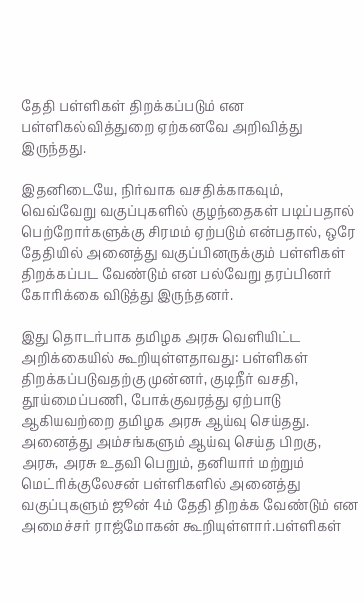தேதி பள்ளிகள் திறக்கப்படும் என பள்ளிகல்வித்துறை ஏற்கனவே அறிவித்து இருந்தது.

இதனிடையே, நிர்வாக வசதிக்காகவும், வெவ்வேறு வகுப்புகளில் குழந்தைகள் படிப்பதால் பெற்றோர்களுக்கு சிரமம் ஏற்படும் என்பதால், ஒரே தேதியில் அனைத்து வகுப்பினருக்கும் பள்ளிகள் திறக்கப்பட வேண்டும் என பல்வேறு தரப்பினர் கோரிக்கை விடுத்து இருந்தனர்.

இது தொடர்பாக தமிழக அரசு வெளியிட்ட அறிக்கையில் கூறியுள்ளதாவது: பள்ளிகள் திறக்கப்படுவதற்கு முன்னர், குடிநீர் வசதி, தூய்மைப்பணி, போக்குவரத்து ஏற்பாடு ஆகியவற்றை தமிழக அரசு ஆய்வு செய்தது. அனைத்து அம்சங்களும் ஆய்வு செய்த பிறகு, அரசு, அரசு உதவி பெறும், தனியார் மற்றும் மெட்ரிக்குலேசன் பள்ளிகளில் அனைத்து வகுப்புகளும் ஜூன் 4ம் தேதி திறக்க வேண்டும் என அமைச்சர் ராஜ்மோகன் கூறியுள்ளார்.பள்ளிகள்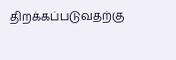திறக்கப்படுவதற்கு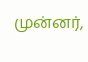முன்னர்,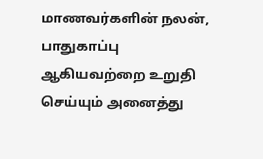மாணவர்களின் நலன், பாதுகாப்பு ஆகியவற்றை உறுதி செய்யும் அனைத்து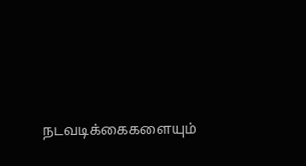நடவடிக்கைகளையும்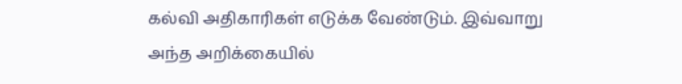கல்வி அதிகாரிகள் எடுக்க வேண்டும். இவ்வாறு அந்த அறிக்கையில்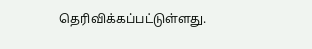தெரிவிக்கப்பட்டுள்ளது.